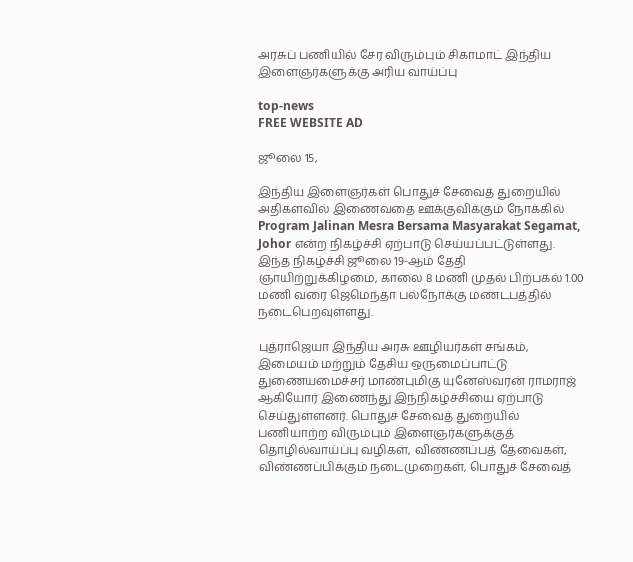அரசுப் பணியில் சேர விரும்பும் சிகாமாட் இந்திய இளைஞர்களுக்கு அரிய வாய்ப்பு

top-news
FREE WEBSITE AD

ஜூலை 15,

இந்திய இளைஞர்கள் பொதுச் சேவைத் துறையில் அதிகளவில் இணைவதை ஊக்குவிக்கும் நோக்கில் Program Jalinan Mesra Bersama Masyarakat Segamat, Johor என்ற நிகழ்ச்சி ஏற்பாடு செய்யப்பட்டுள்ளது. இந்த நிகழ்ச்சி ஜூலை 19-ஆம் தேதி ஞாயிற்றுக்கிழமை, காலை 8 மணி முதல் பிற்பகல் 1.00 மணி வரை ஜெமெந்தா பல்நோக்கு மண்டபத்தில் நடைபெறவுள்ளது.

புத்ராஜெயா இந்திய அரசு ஊழியர்கள் சங்கம், இமையம் மற்றும் தேசிய ஒருமைப்பாட்டு துணையமைச்சர் மாண்புமிகு யுனேஸ்வரன் ராமராஜ் ஆகியோர் இணைந்து இந்நிகழ்ச்சியை ஏற்பாடு செய்துள்ளனர். பொதுச் சேவைத் துறையில் பணியாற்ற விரும்பும் இளைஞர்களுக்குத் தொழில்வாய்ப்பு வழிகள், விண்ணப்பத் தேவைகள், விண்ணப்பிக்கும் நடைமுறைகள், பொதுச் சேவைத்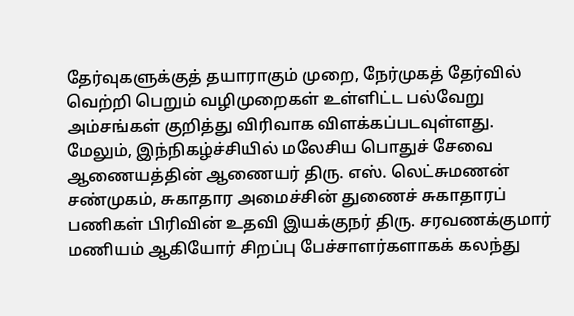தேர்வுகளுக்குத் தயாராகும் முறை, நேர்முகத் தேர்வில் வெற்றி பெறும் வழிமுறைகள் உள்ளிட்ட பல்வேறு அம்சங்கள் குறித்து விரிவாக விளக்கப்படவுள்ளது. மேலும், இந்நிகழ்ச்சியில் மலேசிய பொதுச் சேவை ஆணையத்தின் ஆணையர் திரு. எஸ். லெட்சுமணன் சண்முகம், சுகாதார அமைச்சின் துணைச் சுகாதாரப் பணிகள் பிரிவின் உதவி இயக்குநர் திரு. சரவணக்குமார் மணியம் ஆகியோர் சிறப்பு பேச்சாளர்களாகக் கலந்து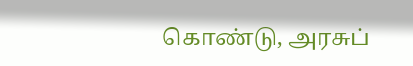கொண்டு, அரசுப்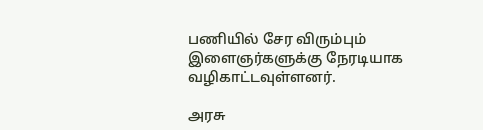பணியில் சேர விரும்பும் இளைஞர்களுக்கு நேரடியாக வழிகாட்டவுள்ளனர்.

அரசு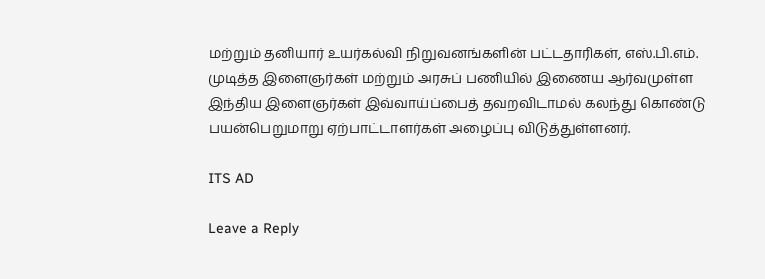மற்றும் தனியார் உயர்கல்வி நிறுவனங்களின் பட்டதாரிகள், எஸ்.பி.எம். முடித்த இளைஞர்கள் மற்றும் அரசுப் பணியில் இணைய ஆர்வமுள்ள இந்திய இளைஞர்கள் இவ்வாய்ப்பைத் தவறவிடாமல் கலந்து கொண்டு பயன்பெறுமாறு ஏற்பாட்டாளர்கள் அழைப்பு விடுத்துள்ளனர்.

ITS AD

Leave a Reply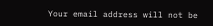Your email address will not be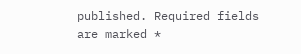published. Required fields are marked *